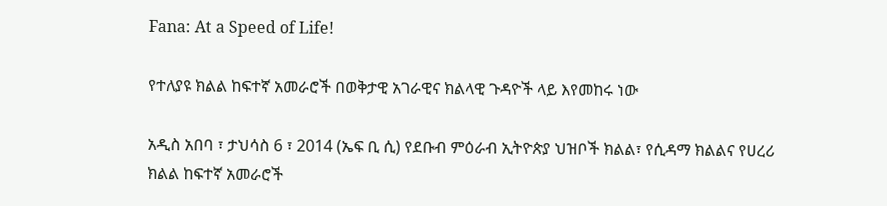Fana: At a Speed of Life!

የተለያዩ ክልል ከፍተኛ አመራሮች በወቅታዊ አገራዊና ክልላዊ ጉዳዮች ላይ እየመከሩ ነው

አዲስ አበባ ፣ ታህሳስ 6 ፣ 2014 (ኤፍ ቢ ሲ) የደቡብ ምዕራብ ኢትዮጵያ ህዝቦች ክልል፣ የሲዳማ ክልልና የሀረሪ ክልል ከፍተኛ አመራሮች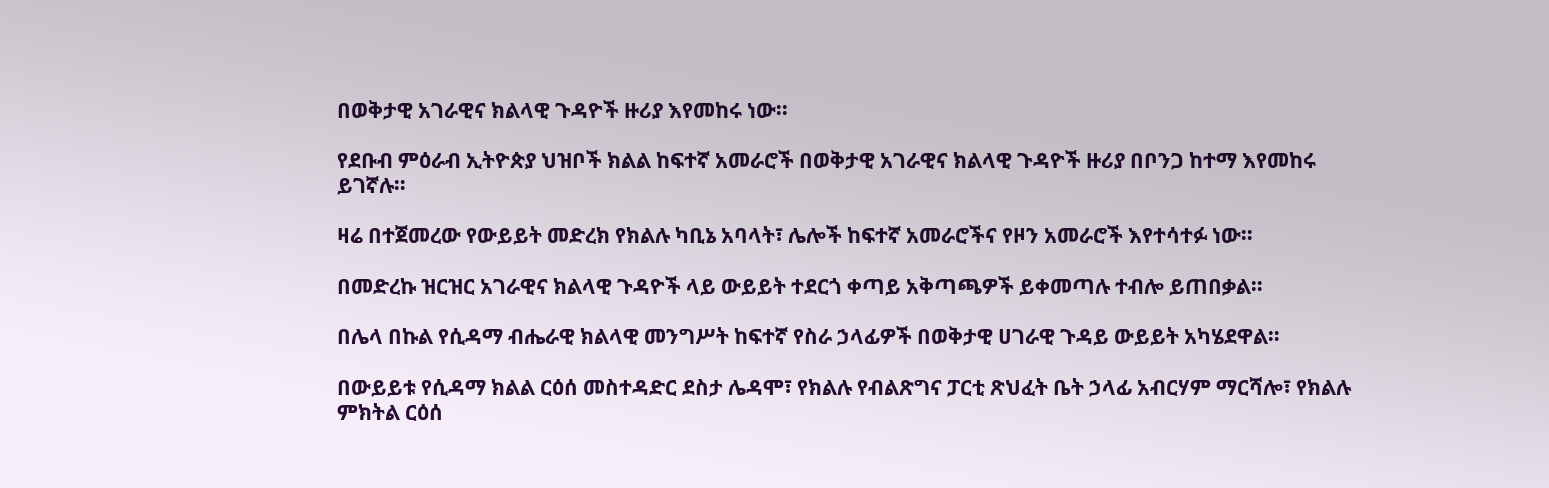በወቅታዊ አገራዊና ክልላዊ ጉዳዮች ዙሪያ እየመከሩ ነው፡፡

የደቡብ ምዕራብ ኢትዮጵያ ህዝቦች ክልል ከፍተኛ አመራሮች በወቅታዊ አገራዊና ክልላዊ ጉዳዮች ዙሪያ በቦንጋ ከተማ እየመከሩ ይገኛሉ።

ዛሬ በተጀመረው የውይይት መድረክ የክልሉ ካቢኔ አባላት፣ ሌሎች ከፍተኛ አመራሮችና የዞን አመራሮች እየተሳተፉ ነው።

በመድረኩ ዝርዝር አገራዊና ክልላዊ ጉዳዮች ላይ ውይይት ተደርጎ ቀጣይ አቅጣጫዎች ይቀመጣሉ ተብሎ ይጠበቃል።

በሌላ በኩል የሲዳማ ብሔራዊ ክልላዊ መንግሥት ከፍተኛ የስራ ኃላፊዎች በወቅታዊ ሀገራዊ ጉዳይ ውይይት አካሄደዋል።

በውይይቱ የሲዳማ ክልል ርዕሰ መስተዳድር ደስታ ሌዳሞ፣ የክልሉ የብልጽግና ፓርቲ ጽህፈት ቤት ኃላፊ አብርሃም ማርሻሎ፣ የክልሉ ምክትል ርዕሰ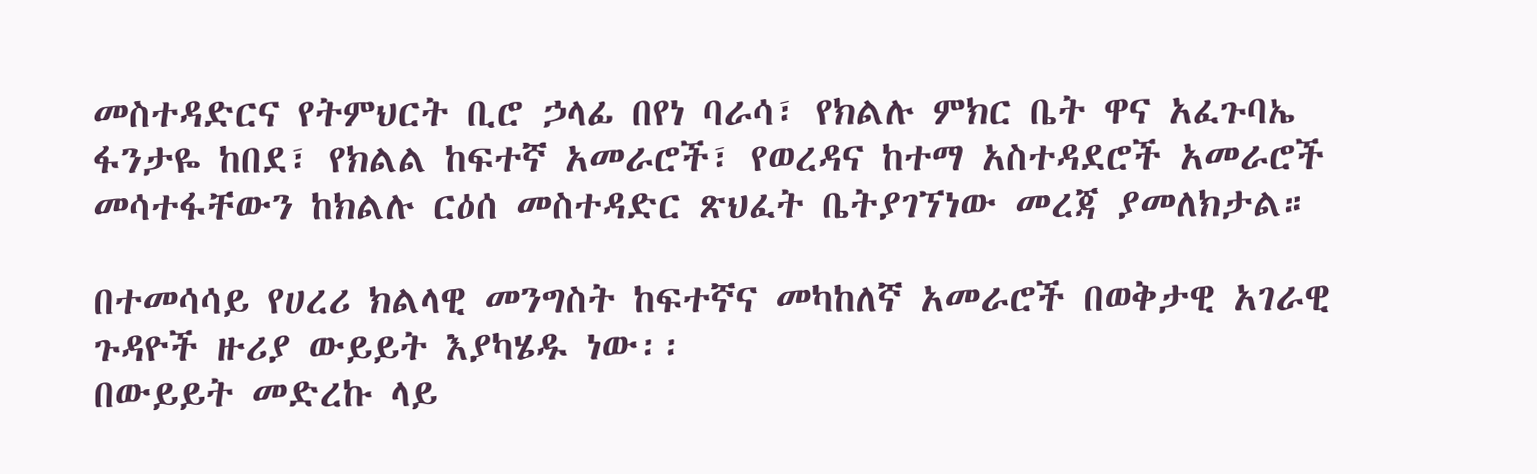መስተዳድርና የትምህርት ቢሮ ኃላፊ በየነ ባራሳ፣ የክልሉ ምክር ቤት ዋና አፈጉባኤ ፋንታዬ ከበደ፣ የክልል ከፍተኛ አመራሮች፣ የወረዳና ከተማ አስተዳደሮች አመራሮች መሳተፋቸውን ከክልሉ ርዕሰ መስተዳድር ጽህፈት ቤትያገኘነው መረጃ ያመለክታል።

በተመሳሳይ የሀረሪ ክልላዊ መንግስት ከፍተኛና መካከለኛ አመራሮች በወቅታዊ አገራዊ ጉዳዮች ዙሪያ ውይይት እያካሄዱ ነው፡፡
በውይይት መድረኩ ላይ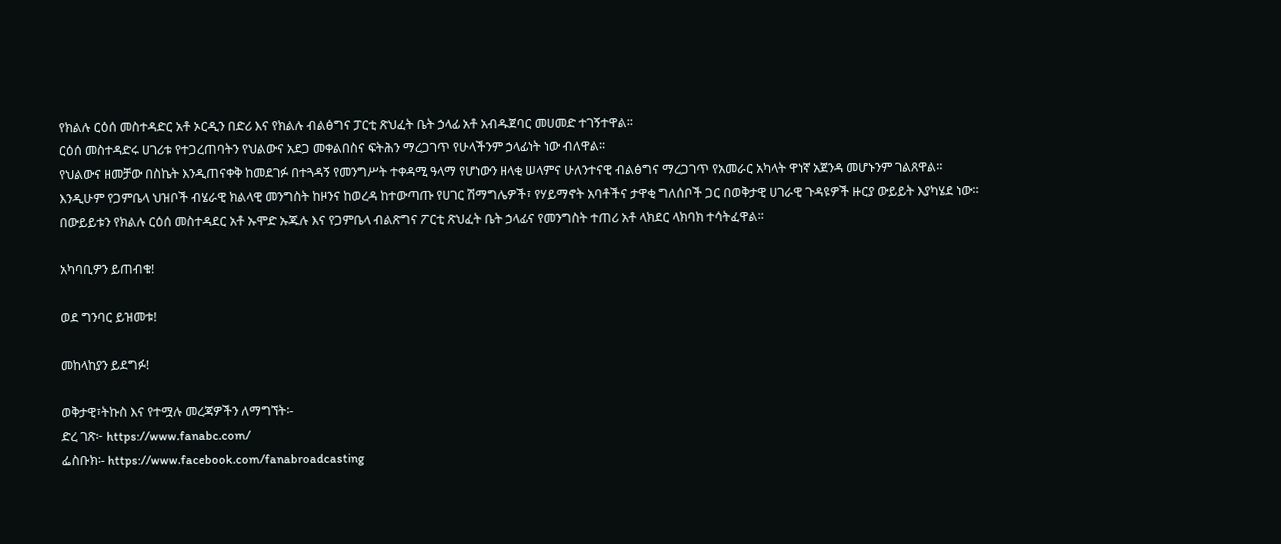የክልሉ ርዕሰ መስተዳድር አቶ ኦርዲን በድሪ እና የክልሉ ብልፅግና ፓርቲ ጽህፈት ቤት ኃላፊ አቶ አብዱጀባር መሀመድ ተገኝተዋል፡፡
ርዕሰ መስተዳድሩ ሀገሪቱ የተጋረጠባትን የህልውና አደጋ መቀልበስና ፍትሕን ማረጋገጥ የሁላችንም ኃላፊነት ነው ብለዋል፡፡
የህልውና ዘመቻው በስኬት እንዲጠናቀቅ ከመደገፉ በተጓዳኝ የመንግሥት ተቀዳሚ ዓላማ የሆነውን ዘላቂ ሠላምና ሁለንተናዊ ብልፅግና ማረጋገጥ የአመራር አካላት ዋነኛ አጀንዳ መሆኑንም ገልጸዋል።
እንዲሁም የጋምቤላ ህዝቦች ብሄራዊ ክልላዊ መንግስት ከዞንና ከወረዳ ከተውጣጡ የሀገር ሽማግሌዎች፣ የሃይማኖት አባቶችና ታዋቂ ግለሰቦች ጋር በወቅታዊ ሀገራዊ ጉዳዩዎች ዙርያ ውይይት እያካሄደ ነው።
በውይይቱን የክልሉ ርዕሰ መስተዳደር አቶ ኡሞድ ኡጁሉ እና የጋምቤላ ብልጽግና ፖርቲ ጽህፈት ቤት ኃላፊና የመንግስት ተጠሪ አቶ ላክደር ላክባክ ተሳትፈዋል፡፡

አካባቢዎን ይጠብቁ!

ወደ ግንባር ይዝመቱ!

መከላከያን ይደግፉ!

ወቅታዊ፣ትኩስ እና የተሟሉ መረጃዎችን ለማግኘት፡-
ድረ ገጽ፦ https://www.fanabc.com/
ፌስቡክ፡- https://www.facebook.com/fanabroadcasting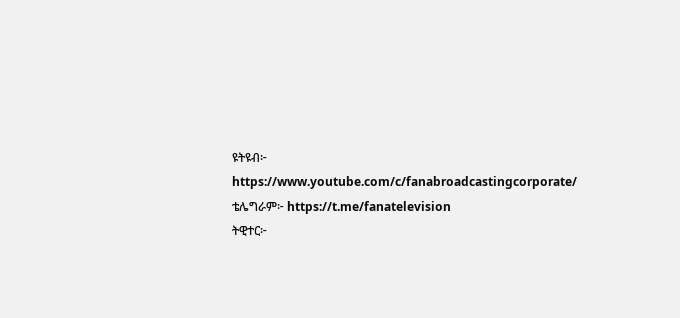ዩትዩብ፦ https://www.youtube.com/c/fanabroadcastingcorporate/
ቴሌግራም፦ https://t.me/fanatelevision
ትዊተር፦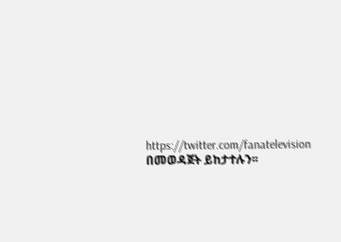https://twitter.com/fanatelevision በመወዳጀት ይከታተሉን፡፡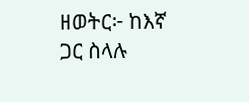ዘወትር፦ ከእኛ ጋር ስላሉ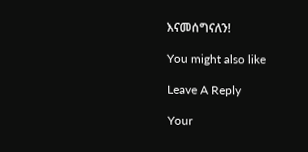እናመሰግናለን!

You might also like

Leave A Reply

Your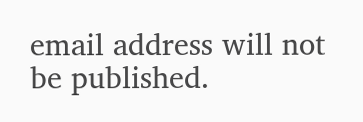email address will not be published.